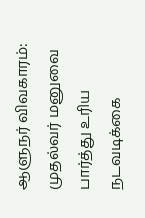ஆளுநர் விவகாரம்: முதல்வர் மனுவை பார்த்து உரிய நடவடிக்கை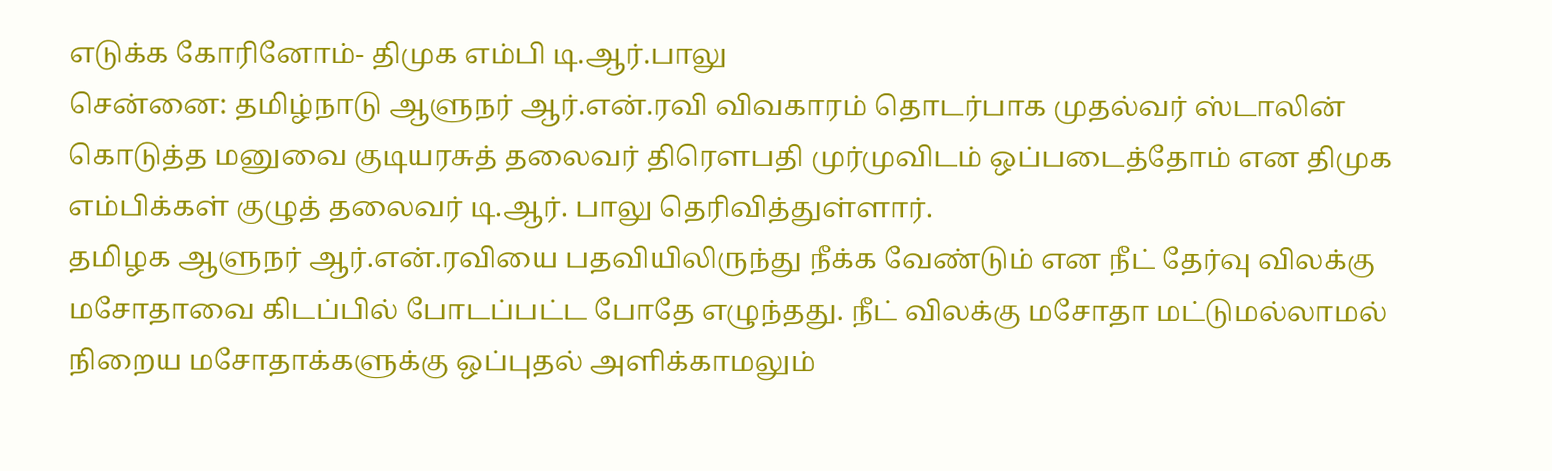எடுக்க கோரினோம்- திமுக எம்பி டி.ஆர்.பாலு
சென்னை: தமிழ்நாடு ஆளுநர் ஆர்.என்.ரவி விவகாரம் தொடர்பாக முதல்வர் ஸ்டாலின் கொடுத்த மனுவை குடியரசுத் தலைவர் திரௌபதி முர்முவிடம் ஒப்படைத்தோம் என திமுக எம்பிக்கள் குழுத் தலைவர் டி.ஆர். பாலு தெரிவித்துள்ளார்.
தமிழக ஆளுநர் ஆர்.என்.ரவியை பதவியிலிருந்து நீக்க வேண்டும் என நீட் தேர்வு விலக்கு மசோதாவை கிடப்பில் போடப்பட்ட போதே எழுந்தது. நீட் விலக்கு மசோதா மட்டுமல்லாமல் நிறைய மசோதாக்களுக்கு ஒப்புதல் அளிக்காமலும்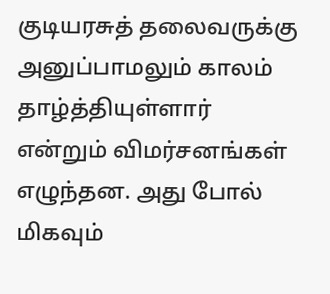குடியரசுத் தலைவருக்கு அனுப்பாமலும் காலம் தாழ்த்தியுள்ளார் என்றும் விமர்சனங்கள் எழுந்தன. அது போல் மிகவும்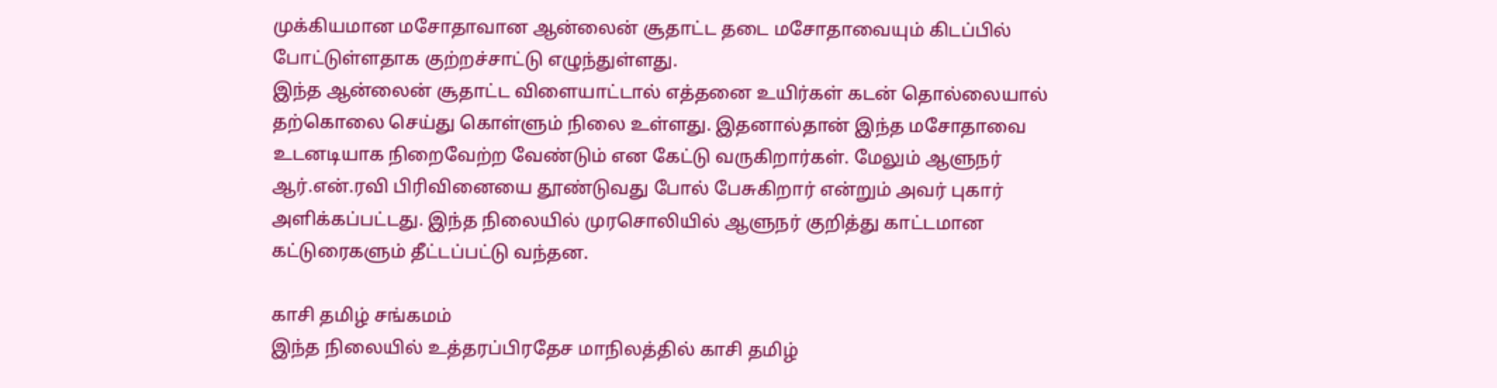முக்கியமான மசோதாவான ஆன்லைன் சூதாட்ட தடை மசோதாவையும் கிடப்பில் போட்டுள்ளதாக குற்றச்சாட்டு எழுந்துள்ளது.
இந்த ஆன்லைன் சூதாட்ட விளையாட்டால் எத்தனை உயிர்கள் கடன் தொல்லையால் தற்கொலை செய்து கொள்ளும் நிலை உள்ளது. இதனால்தான் இந்த மசோதாவை உடனடியாக நிறைவேற்ற வேண்டும் என கேட்டு வருகிறார்கள். மேலும் ஆளுநர் ஆர்.என்.ரவி பிரிவினையை தூண்டுவது போல் பேசுகிறார் என்றும் அவர் புகார் அளிக்கப்பட்டது. இந்த நிலையில் முரசொலியில் ஆளுநர் குறித்து காட்டமான கட்டுரைகளும் தீட்டப்பட்டு வந்தன.

காசி தமிழ் சங்கமம்
இந்த நிலையில் உத்தரப்பிரதேச மாநிலத்தில் காசி தமிழ்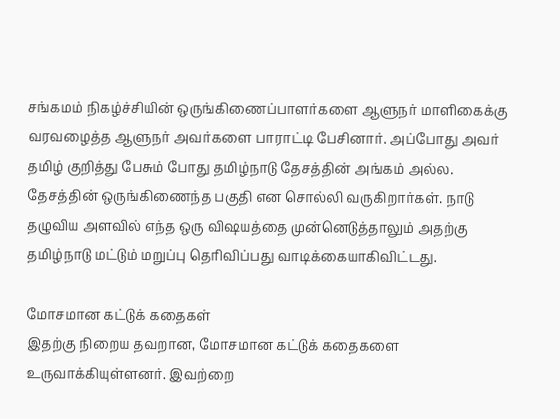சங்கமம் நிகழ்ச்சியின் ஒருங்கிணைப்பாளர்களை ஆளுநர் மாளிகைக்கு வரவழைத்த ஆளுநர் அவர்களை பாராட்டி பேசினார். அப்போது அவர் தமிழ் குறித்து பேசும் போது தமிழ்நாடு தேசத்தின் அங்கம் அல்ல. தேசத்தின் ஒருங்கிணைந்த பகுதி என சொல்லி வருகிறார்கள். நாடு தழுவிய அளவில் எந்த ஒரு விஷயத்தை முன்னெடுத்தாலும் அதற்கு தமிழ்நாடு மட்டும் மறுப்பு தெரிவிப்பது வாடிக்கையாகிவிட்டது.

மோசமான கட்டுக் கதைகள்
இதற்கு நிறைய தவறான, மோசமான கட்டுக் கதைகளை உருவாக்கியுள்ளனர். இவற்றை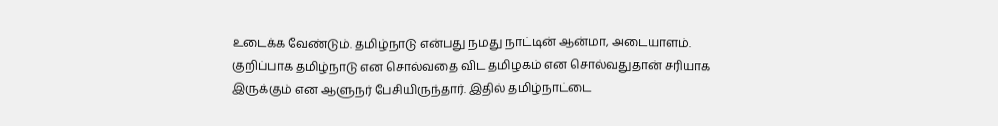உடைக்க வேண்டும். தமிழ்நாடு என்பது நமது நாட்டின் ஆன்மா, அடையாளம். குறிப்பாக தமிழ்நாடு என சொல்வதை விட தமிழகம் என சொல்வதுதான் சரியாக இருக்கும் என ஆளுநர் பேசியிருந்தார். இதில் தமிழ்நாட்டை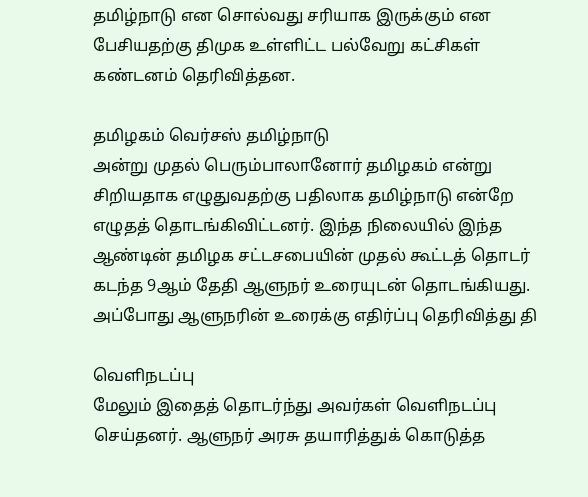தமிழ்நாடு என சொல்வது சரியாக இருக்கும் என பேசியதற்கு திமுக உள்ளிட்ட பல்வேறு கட்சிகள் கண்டனம் தெரிவித்தன.

தமிழகம் வெர்சஸ் தமிழ்நாடு
அன்று முதல் பெரும்பாலானோர் தமிழகம் என்று சிறியதாக எழுதுவதற்கு பதிலாக தமிழ்நாடு என்றே எழுதத் தொடங்கிவிட்டனர். இந்த நிலையில் இந்த ஆண்டின் தமிழக சட்டசபையின் முதல் கூட்டத் தொடர் கடந்த 9ஆம் தேதி ஆளுநர் உரையுடன் தொடங்கியது. அப்போது ஆளுநரின் உரைக்கு எதிர்ப்பு தெரிவித்து தி

வெளிநடப்பு
மேலும் இதைத் தொடர்ந்து அவர்கள் வெளிநடப்பு செய்தனர். ஆளுநர் அரசு தயாரித்துக் கொடுத்த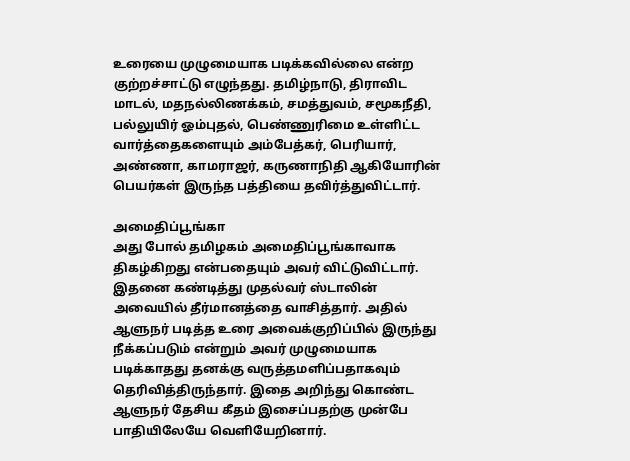உரையை முழுமையாக படிக்கவில்லை என்ற குற்றச்சாட்டு எழுந்தது. தமிழ்நாடு, திராவிட மாடல், மதநல்லிணக்கம், சமத்துவம், சமூகநீதி, பல்லுயிர் ஓம்புதல், பெண்ணுரிமை உள்ளிட்ட வார்த்தைகளையும் அம்பேத்கர், பெரியார், அண்ணா, காமராஜர், கருணாநிதி ஆகியோரின் பெயர்கள் இருந்த பத்தியை தவிர்த்துவிட்டார்.

அமைதிப்பூங்கா
அது போல் தமிழகம் அமைதிப்பூங்காவாக திகழ்கிறது என்பதையும் அவர் விட்டுவிட்டார். இதனை கண்டித்து முதல்வர் ஸ்டாலின் அவையில் தீர்மானத்தை வாசித்தார். அதில் ஆளுநர் படித்த உரை அவைக்குறிப்பில் இருந்து நீக்கப்படும் என்றும் அவர் முழுமையாக படிக்காதது தனக்கு வருத்தமளிப்பதாகவும் தெரிவித்திருந்தார். இதை அறிந்து கொண்ட ஆளுநர் தேசிய கீதம் இசைப்பதற்கு முன்பே பாதியிலேயே வெளியேறினார்.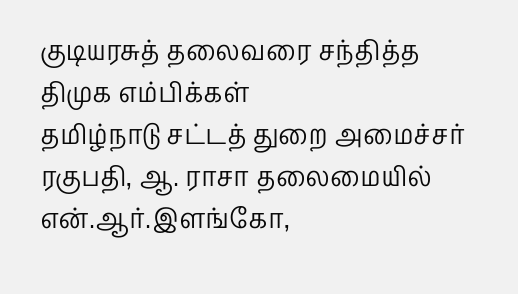குடியரசுத் தலைவரை சந்தித்த திமுக எம்பிக்கள்
தமிழ்நாடு சட்டத் துறை அமைச்சர் ரகுபதி, ஆ. ராசா தலைமையில் என்.ஆர்.இளங்கோ,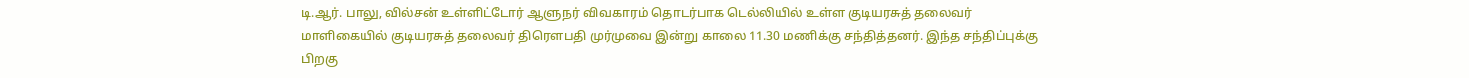டி.ஆர். பாலு, வில்சன் உள்ளிட்டோர் ஆளுநர் விவகாரம் தொடர்பாக டெல்லியில் உள்ள குடியரசுத் தலைவர் மாளிகையில் குடியரசுத் தலைவர் திரௌபதி முர்முவை இன்று காலை 11.30 மணிக்கு சந்தித்தனர். இந்த சந்திப்புக்கு பிறகு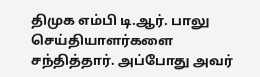திமுக எம்பி டி.ஆர். பாலு செய்தியாளர்களை சந்தித்தார். அப்போது அவர்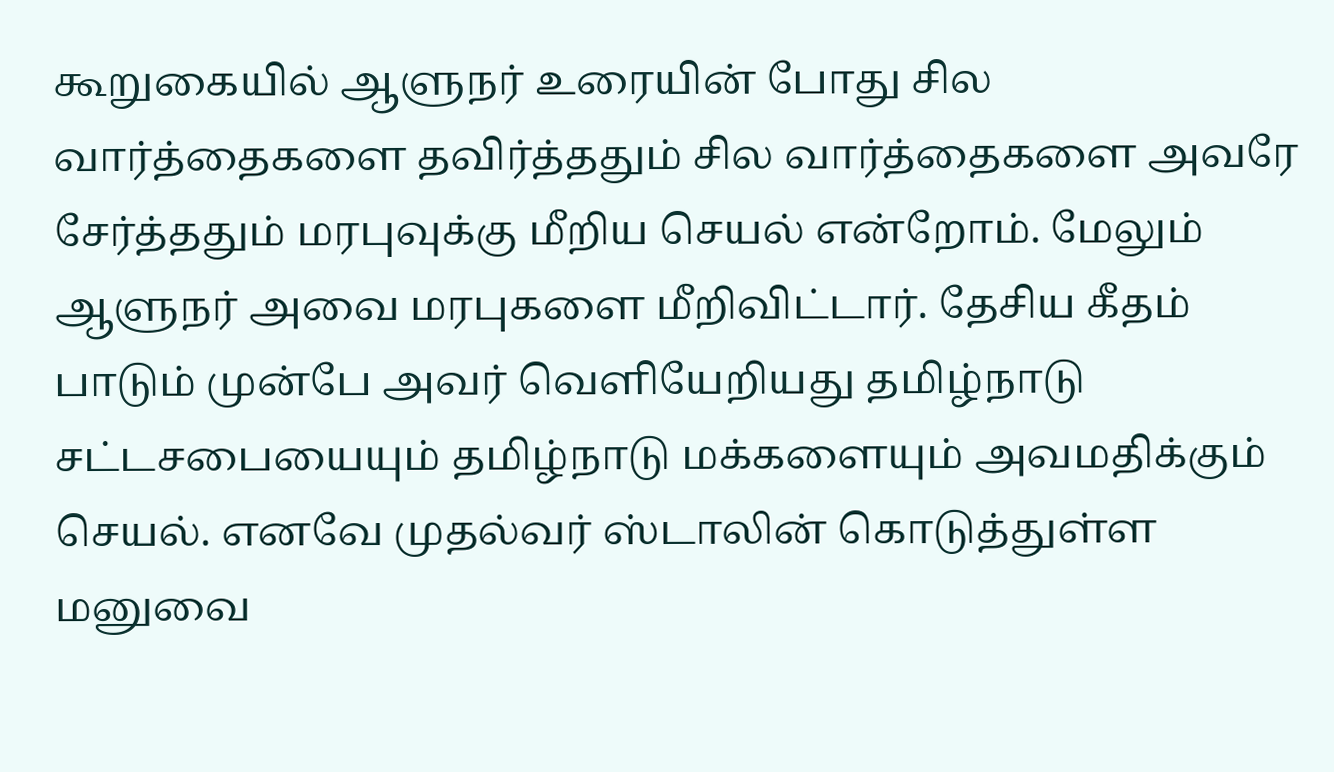கூறுகையில் ஆளுநர் உரையின் போது சில வார்த்தைகளை தவிர்த்ததும் சில வார்த்தைகளை அவரே சேர்த்ததும் மரபுவுக்கு மீறிய செயல் என்றோம். மேலும் ஆளுநர் அவை மரபுகளை மீறிவிட்டார். தேசிய கீதம் பாடும் முன்பே அவர் வெளியேறியது தமிழ்நாடு சட்டசபையையும் தமிழ்நாடு மக்களையும் அவமதிக்கும் செயல். எனவே முதல்வர் ஸ்டாலின் கொடுத்துள்ள மனுவை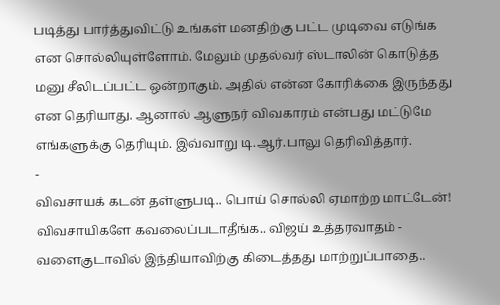படித்து பார்த்துவிட்டு உங்கள் மனதிற்கு பட்ட முடிவை எடுங்க என சொல்லியுள்ளோம். மேலும் முதல்வர் ஸ்டாலின் கொடுத்த மனு சீலிடப்பட்ட ஒன்றாகும். அதில் என்ன கோரிக்கை இருந்தது என தெரியாது. ஆனால் ஆளுநர் விவகாரம் என்பது மட்டுமே எங்களுக்கு தெரியும். இவ்வாறு டி.ஆர்.பாலு தெரிவித்தார்.
-
விவசாயக் கடன் தள்ளுபடி.. பொய் சொல்லி ஏமாற்ற மாட்டேன்! விவசாயிகளே கவலைப்படாதீங்க.. விஜய் உத்தரவாதம் -
வளைகுடாவில் இந்தியாவிற்கு கிடைத்தது மாற்றுப்பாதை..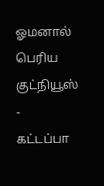ஓமனால் பெரிய குட்நியூஸ் -
கட்டப்பா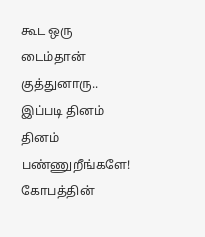கூட ஒரு டைம்தான் குத்துனாரு.. இப்படி தினம் தினம் பண்ணுறீங்களே! கோபத்தின்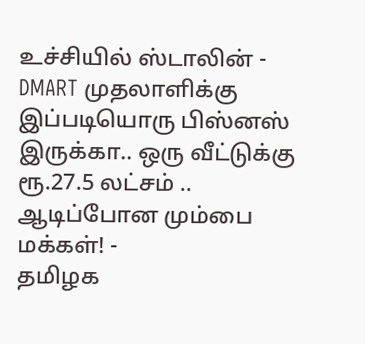உச்சியில் ஸ்டாலின் -
DMART முதலாளிக்கு இப்படியொரு பிஸ்னஸ் இருக்கா.. ஒரு வீட்டுக்கு ரூ.27.5 லட்சம் .. ஆடிப்போன மும்பை மக்கள்! -
தமிழக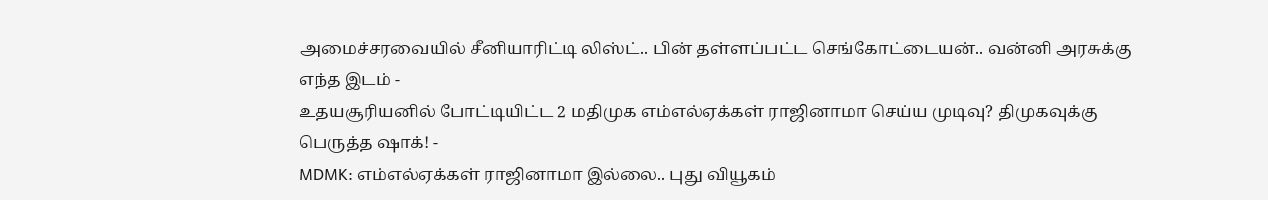அமைச்சரவையில் சீனியாரிட்டி லிஸ்ட்.. பின் தள்ளப்பட்ட செங்கோட்டையன்.. வன்னி அரசுக்கு எந்த இடம் -
உதயசூரியனில் போட்டியிட்ட 2 மதிமுக எம்எல்ஏக்கள் ராஜினாமா செய்ய முடிவு? திமுகவுக்கு பெருத்த ஷாக்! -
MDMK: எம்எல்ஏக்கள் ராஜினாமா இல்லை.. புது வியூகம்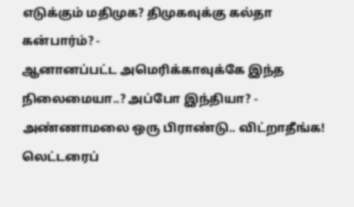எடுக்கும் மதிமுக? திமுகவுக்கு கல்தா கன்பார்ம்? -
ஆனானப்பட்ட அமெரிக்காவுக்கே இந்த நிலைமையா..? அப்போ இந்தியா? -
அண்ணாமலை ஒரு பிராண்டு.. விட்றாதீங்க! லெட்டரைப்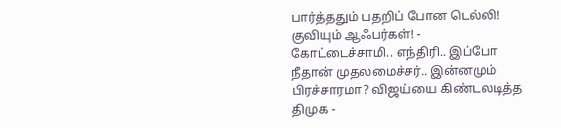பார்த்ததும் பதறிப் போன டெல்லி! குவியும் ஆஃபர்கள்! -
கோட்டைச்சாமி.. எந்திரி.. இப்போ நீதான் முதலமைச்சர்.. இன்னமும் பிரச்சாரமா? விஜய்யை கிண்டலடித்த திமுக -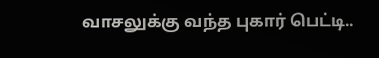வாசலுக்கு வந்த புகார் பெட்டி..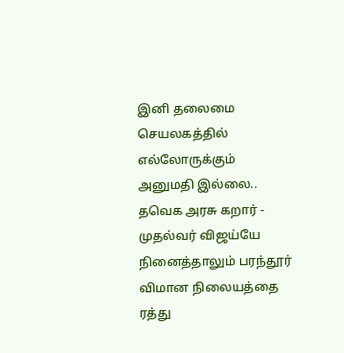இனி தலைமை செயலகத்தில் எல்லோருக்கும் அனுமதி இல்லை.. தவெக அரசு கறார் -
முதல்வர் விஜய்யே நினைத்தாலும் பரந்தூர் விமான நிலையத்தை ரத்து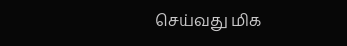செய்வது மிக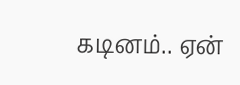கடினம்.. ஏன்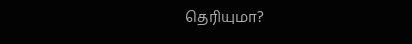தெரியுமா?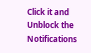Click it and Unblock the Notifications